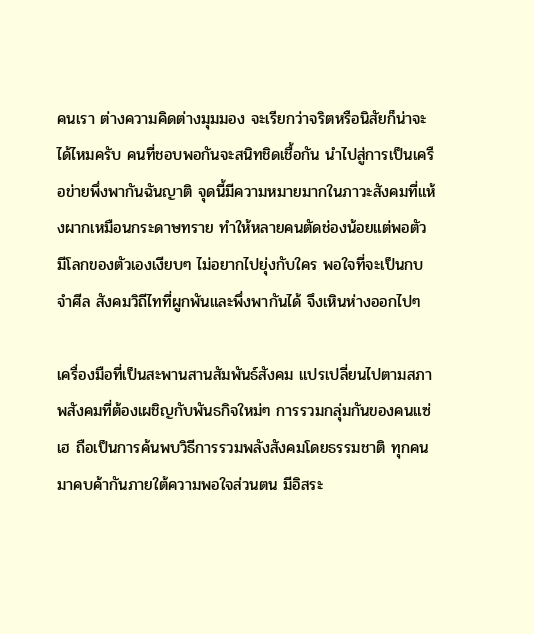คนเรา ต่างความคิดต่างมุมมอง จะเรียกว่าจริตหรือนิสัยก็น่าจะได้ไหมครับ คนที่ชอบพอกันจะสนิทชิดเชื้อกัน นำไปสู่การเป็นเครือข่ายพึ่งพากันฉันญาติ จุดนี้มีความหมายมากในภาวะสังคมที่แห้งผากเหมือนกระดาษทราย ทำให้หลายคนตัดช่องน้อยแต่พอตัว มีโลกของตัวเองเงียบๆ ไม่อยากไปยุ่งกับใคร พอใจที่จะเป็นกบจำศีล สังคมวิถีไทที่ผูกพันและพึ่งพากันได้ จึงเหินห่างออกไปๆ

เครื่องมือที่เป็นสะพานสานสัมพันธ์สังคม แปรเปลี่ยนไปตามสภาพสังคมที่ต้องเผชิญกับพันธกิจใหม่ๆ การรวมกลุ่มกันของคนแซ่เฮ ถือเป็นการค้นพบวิธีการรวมพลังสังคมโดยธรรมชาติ ทุกคนมาคบค้ากันภายใต้ความพอใจส่วนตน มีอิสระ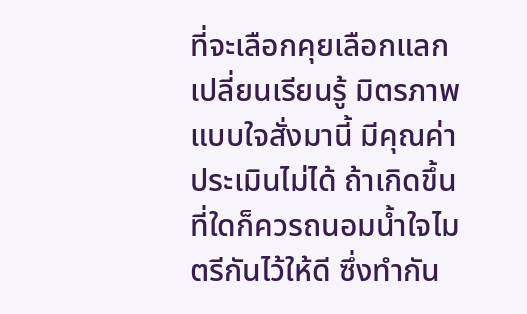ที่จะเลือกคุยเลือกแลกเปลี่ยนเรียนรู้ มิตรภาพแบบใจสั่งมานี้ มีคุณค่าประเมินไม่ได้ ถ้าเกิดขึ้นที่ใดก็ควรถนอมน้ำใจไมตรีกันไว้ให้ดี ซึ่งทำกัน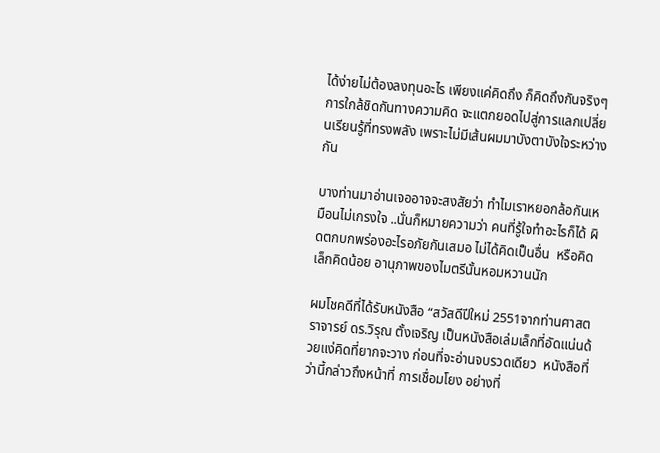ได้ง่ายไม่ต้องลงทุนอะไร เพียงแค่คิดถึง ก็คิดถึงกันจริงๆ การใกล้ชิดกันทางความคิด จะแตกยอดไปสู่การแลกเปลี่ยนเรียนรู้ที่ทรงพลัง เพราะไม่มีเส้นผมมาบังตาบังใจระหว่างกัน

บางท่านมาอ่านเจออาจจะสงสัยว่า ทำไมเราหยอกล้อกันเหมือนไม่เกรงใจ ..นั่นก็หมายความว่า คนที่รู้ใจทำอะไรก็ได้ ผิดตกบกพร่องอะไรอภัยกันเสมอ ไม่ได้คิดเป็นอื่น  หรือคิดเล็กคิดน้อย อานุภาพของไมตรีนั้นหอมหวานนัก

ผมโชคดีที่ได้รับหนังสือ “สวัสดีปีใหม่ 2551จากท่านศาสตราจารย์ ดร.วิรุณ ตั้งเจริญ เป็นหนังสือเล่มเล็กที่อัดแน่นด้วยแง่คิดที่ยากจะวาง ก่อนที่จะอ่านจบรวดเดียว  หนังสือที่ว่านี้กล่าวถึงหน้าที่ การเชื่อมโยง อย่างที่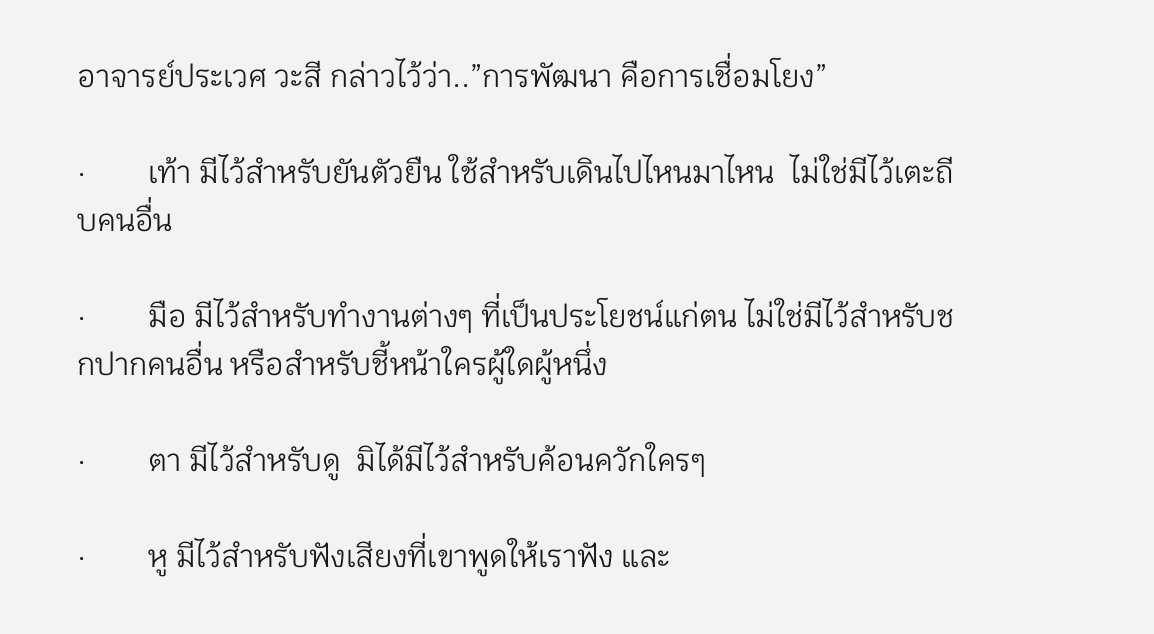อาจารย์ประเวศ วะสี กล่าวไว้ว่า..”การพัฒนา คือการเชื่อมโยง”

·        เท้า มีไว้สำหรับยันตัวยืน ใช้สำหรับเดินไปไหนมาไหน  ไม่ใช่มีไว้เตะถีบคนอื่น

·        มือ มีไว้สำหรับทำงานต่างๆ ที่เป็นประโยชน์แก่ตน ไม่ใช่มีไว้สำหรับชกปากคนอื่น หรือสำหรับชี้หน้าใครผู้ใดผู้หนึ่ง

·        ตา มีไว้สำหรับดู  มิได้มีไว้สำหรับค้อนควักใครๆ

·        หู มีไว้สำหรับฟังเสียงที่เขาพูดให้เราฟัง และ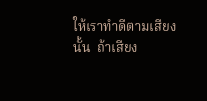ให้เราทำดีตามเสียงนั้น  ถ้าเสียง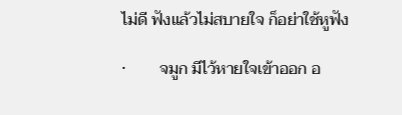ไม่ดี ฟังแล้วไม่สบายใจ ก็อย่าใช้หูฟัง

·        จมูก มีไว้หายใจเข้าออก อ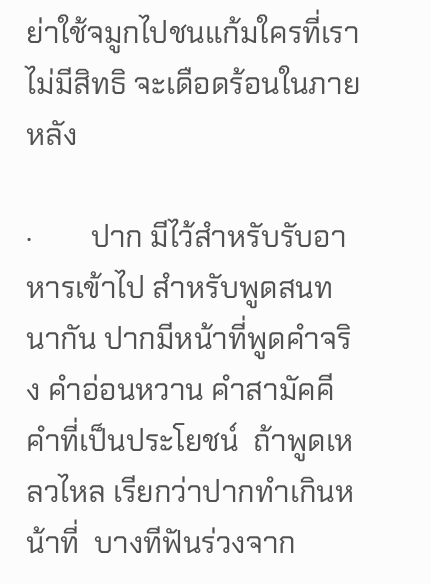ย่าใช้จมูกไปชนแก้มใครที่เราไม่มีสิทธิ จะเดือดร้อนในภายหลัง

·        ปาก มีไว้สำหรับรับอาหารเข้าไป สำหรับพูดสนทนากัน ปากมีหน้าที่พูดคำจริง คำอ่อนหวาน คำสามัคคี  คำที่เป็นประโยชน์  ถ้าพูดเหลวไหล เรียกว่าปากทำเกินหน้าที่  บางทีฟันร่วงจาก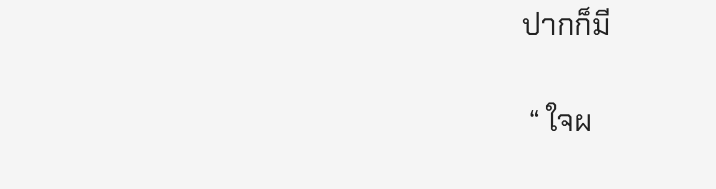ปากก็มี

 “ ใจผ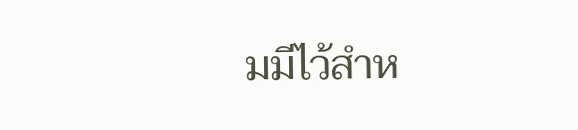มมีไว้สำห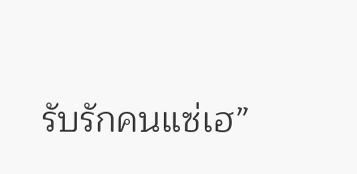รับรักคนแซ่เฮ”